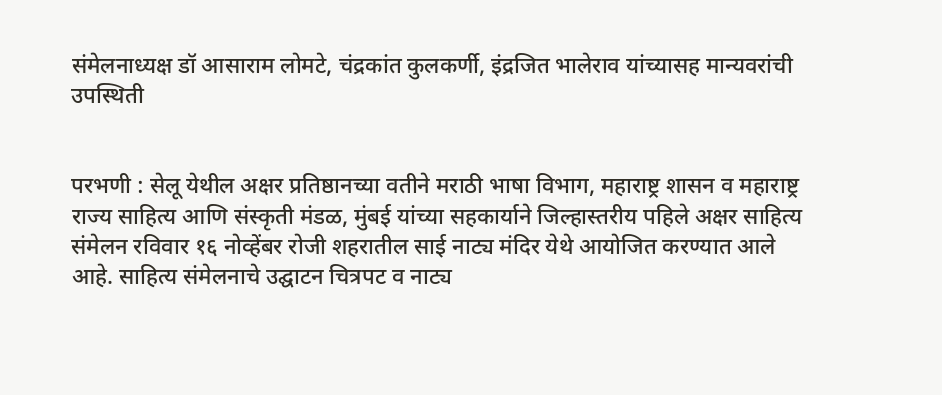संमेलनाध्यक्ष डॉ आसाराम लोमटे, चंद्रकांत कुलकर्णी, इंद्रजित भालेराव यांच्यासह मान्यवरांची उपस्थिती


परभणी : सेलू येथील अक्षर प्रतिष्ठानच्या वतीने मराठी भाषा विभाग, महाराष्ट्र शासन व महाराष्ट्र राज्य साहित्य आणि संस्कृती मंडळ, मुंबई यांच्या सहकार्याने जिल्हास्तरीय पहिले अक्षर साहित्य संमेलन रविवार १६ नोव्हेंबर रोजी शहरातील साई नाट्य मंदिर येथे आयोजित करण्यात आले आहे. साहित्य संमेलनाचे उद्घाटन चित्रपट व नाट्य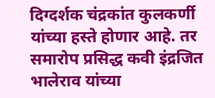दिग्दर्शक चंद्रकांत कुलकर्णी यांच्या हस्ते होणार आहे. तर समारोप प्रसिद्ध कवी इंद्रजित भालेराव यांच्या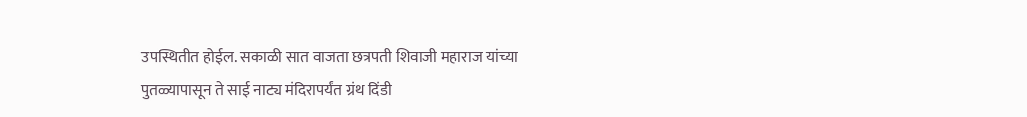उपस्थितीत होईल. सकाळी सात वाजता छत्रपती शिवाजी महाराज यांच्या पुतळ्यापासून ते साई नाट्य मंदिरापर्यंत ग्रंथ दिंडी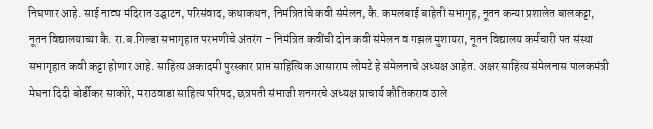निघणार आहे. साई नाट्य मंदिरात उद्घाटन, परिसंवाद, कथाकथन, निमंत्रितांचे कवी संमेलन, कै. कमलबाई बाहेती सभागृह, नूतन कन्या प्रशालेत बालकट्टा, नूतन विद्यालयाच्या कै. रा.ब.गिल्डा सभागृहात परभणीचे अंतरंग – निमंत्रित कवींची दोन कवी संमेलन व गझल मुशायरा, नूतन विद्यालय कर्मचारी पत संस्था सभागृहात कवी कट्टा होणार आहे. साहित्य अकादमी पुरस्कार प्राप्त साहित्यिक आसाराम लोमटे हे संमेलनाचे अध्यक्ष आहेत. अक्षर साहित्य संमेलनास पालकमंत्री मेघना दिदी बोर्डीकर साकोरे, मराठवाडा साहित्य परिषद, छत्रपती संभाजी शनगरचे अध्यक्ष प्राचार्य कौतिकराव ठाले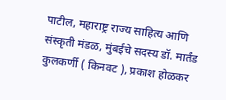पाटील, महाराष्ट्र राज्य साहित्य आणि संस्कृती मंडळ, मुंबईचे सदस्य डॉ. मार्तंड कुलकर्णी ( किनवट ), प्रकाश होळकर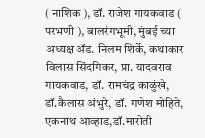( नाशिक ), डॉ. राजेश गायकवाड ( परभणी ), बालरंगभूमी, मुंबई च्या अध्यक्ष ॲड. निलम शिर्के, कथाकार विलास सिंदगिकर, प्रा. यादवराव गायकवाड, डॉ. रामचंद्र काळुंखे, डॉ.कैलास अंभुरे, डॉ. गणेश मोहिते, एकनाथ आव्हाड,डॉ.मारोती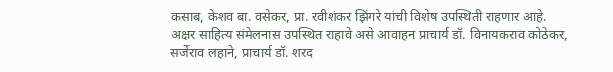कसाब, केशव बा. वसेकर, प्रा. रवीशंकर झिंगरे यांची विशेष उपस्थिती राहणार आहे. अक्षर साहित्य संमेलनास उपस्थित राहावे असे आवाहन प्राचार्य डॉ. विनायकराव कोठेकर, सर्जेराव लहाने, प्राचार्य डॉ. शरद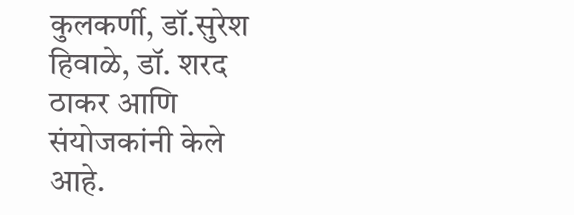कुलकर्णी, डॉ.सुरेश हिवाळे, डॉ. शरद ठाकर आणि संयोजकांनी केले आहे.